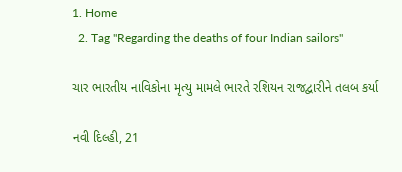1. Home
  2. Tag "Regarding the deaths of four Indian sailors"

ચાર ભારતીય નાવિકોના મૃત્યુ મામલે ભારતે રશિયન રાજદ્વારીને તલબ કર્યા

નવી દિલ્હી, 21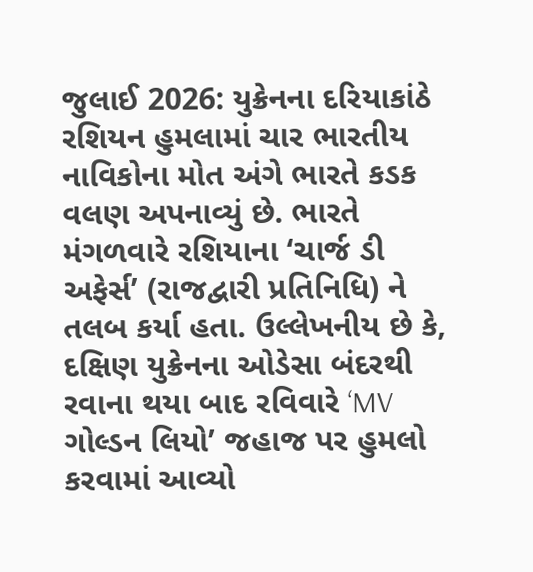જુલાઈ 2026: યુક્રેનના દરિયાકાંઠે રશિયન હુમલામાં ચાર ભારતીય નાવિકોના મોત અંગે ભારતે કડક વલણ અપનાવ્યું છે. ભારતે મંગળવારે રશિયાના ‘ચાર્જ ડી અફેર્સ’ (રાજદ્વારી પ્રતિનિધિ) ને તલબ કર્યા હતા. ઉલ્લેખનીય છે કે, દક્ષિણ યુક્રેનના ઓડેસા બંદરથી રવાના થયા બાદ રવિવારે ‘MV ગોલ્ડન લિયો’ જહાજ પર હુમલો કરવામાં આવ્યો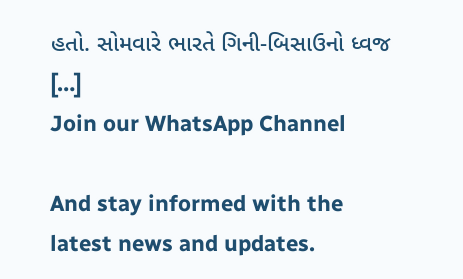હતો. સોમવારે ભારતે ગિની-બિસાઉનો ધ્વજ […]
Join our WhatsApp Channel

And stay informed with the latest news and updates.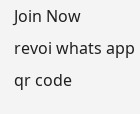Join Now
revoi whats app qr code